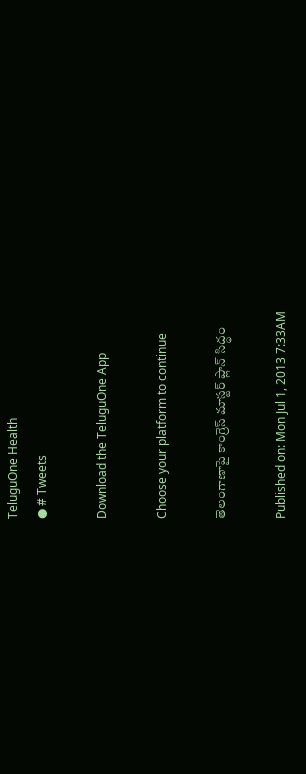TeluguOne Health
● # Tweets

Download the TeluguOne App

Choose your platform to continue

తెలంగాణాపై కాంగ్రెస్ మాస్టర్ ప్లాన్ సిద్ధం

Published on: Mon Jul 1, 2013 7:33AM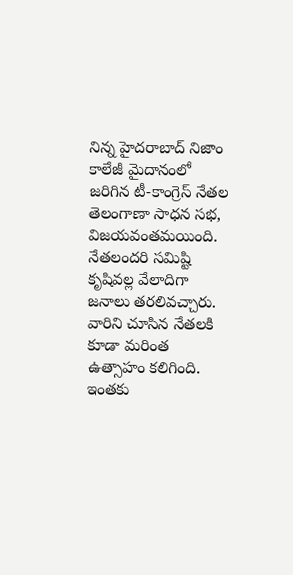నిన్న హైదరాబాద్ నిజాం కాలేజీ మైదానంలో జరిగిన టీ-కాంగ్రెస్ నేతల తెలంగాణా సాధన సభ, విజయవంతమయింది. నేతలందరి సమిష్టి కృషివల్ల వేలాదిగా జనాలు తరలివచ్చారు. వారిని చూసిన నేతలకి కూడా మరింత ఉత్సాహం కలిగింది. ఇంతకు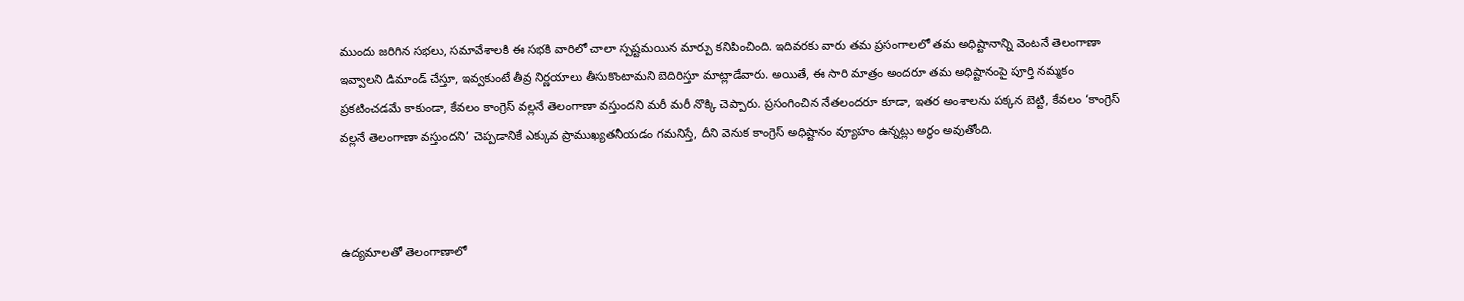ముందు జరిగిన సభలు, సమావేశాలకి ఈ సభకి వారిలో చాలా స్పష్టమయిన మార్పు కనిపించింది. ఇదివరకు వారు తమ ప్రసంగాలలో తమ అధిష్టానాన్ని వెంటనే తెలంగాణా ఇవ్వాలని డిమాండ్ చేస్తూ, ఇవ్వకుంటే తీవ్ర నిర్ణయాలు తీసుకొంటామని బెదిరిస్తూ మాట్లాడేవారు. అయితే, ఈ సారి మాత్రం అందరూ తమ అధిష్టానంపై పూర్తి నమ్మకం ప్రకటించడమే కాకుండా, కేవలం కాంగ్రెస్ వల్లనే తెలంగాణా వస్తుందని మరీ మరీ నొక్కి చెప్పారు. ప్రసంగించిన నేతలందరూ కూడా, ఇతర అంశాలను పక్కన బెట్టి, కేవలం ‘కాంగ్రెస్ వల్లనే తెలంగాణా వస్తుందని’ చెప్పడానికే ఎక్కువ ప్రాముఖ్యతనీయడం గమనిస్తే, దీని వెనుక కాంగ్రెస్ అధిష్టానం వ్యూహం ఉన్నట్లు అర్ధం అవుతోంది.



ఉద్యమాలతో తెలంగాణాలో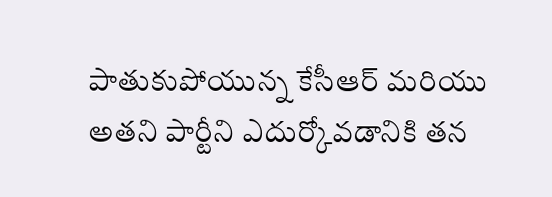పాతుకుపోయున్న కేసీఆర్ మరియు అతని పార్టీని ఎదుర్కోవడానికి తన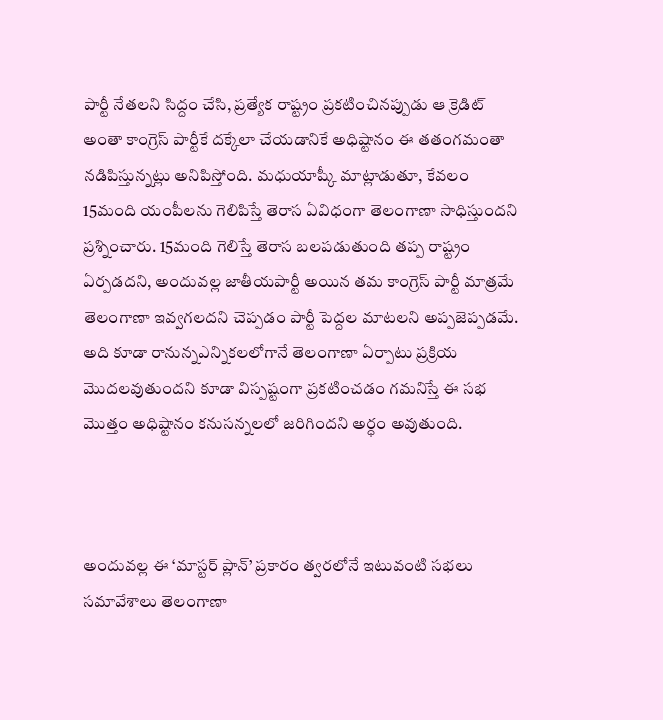పార్టీ నేతలని సిద్దం చేసి, ప్రత్యేక రాష్ట్రం ప్రకటించినప్పుడు ఆ క్రెడిట్ అంతా కాంగ్రెస్ పార్టీకే దక్కేలా చేయడానికే అధిష్టానం ఈ తతంగమంతా నడిపిస్తున్నట్లు అనిపిస్తోంది. మధుయాష్కీ మాట్లాడుతూ, కేవలం 15మంది యంపీలను గెలిపిస్తే తెరాస ఏవిధంగా తెలంగాణా సాధిస్తుందని ప్రశ్నించారు. 15మంది గెలిస్తే తెరాస బలపడుతుంది తప్ప రాష్ట్రం ఏర్పడదని, అందువల్ల జాతీయపార్టీ అయిన తమ కాంగ్రెస్ పార్టీ మాత్రమే తెలంగాణా ఇవ్వగలదని చెప్పడం పార్టీ పెద్దల మాటలని అప్పజెప్పడమే. అది కూడా రానున్నఎన్నికలలోగానే తెలంగాణా ఏర్పాటు ప్రక్రియ మొదలవుతుందని కూడా విస్పష్టంగా ప్రకటించడం గమనిస్తే ఈ సభ మొత్తం అధిష్టానం కనుసన్నలలో జరిగిందని అర్ధం అవుతుంది.



అందువల్ల ఈ ‘మాస్టర్ ప్లాన్’ ప్రకారం త్వరలోనే ఇటువంటి సభలు సమావేశాలు తెలంగాణా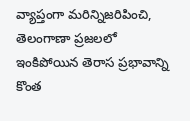వ్యాప్తంగా మరిన్నిజరిపించి, తెలంగాణా ప్రజలలో ఇంకిపోయిన తెరాస ప్రభావాన్ని కొంత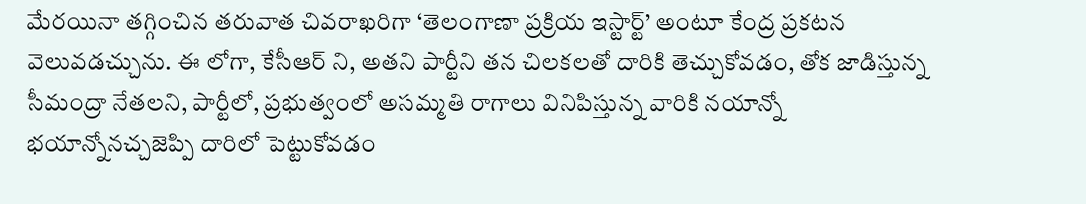మేరయినా తగ్గించిన తరువాత చివరాఖరిగా ‘తెలంగాణా ప్రక్రియ ఇస్టార్ట్’ అంటూ కేంద్ర ప్రకటన వెలువడచ్చును. ఈ లోగా, కేసీఆర్ ని, అతని పార్టీని తన చిలకలతో దారికి తెచ్చుకోవడం, తోక జాడిస్తున్న సీమంద్రా నేతలని, పార్టీలో, ప్రభుత్వంలో అసమ్మతి రాగాలు వినిపిస్తున్న వారికి నయాన్నో భయాన్నోనచ్చజెప్పి దారిలో పెట్టుకోవడం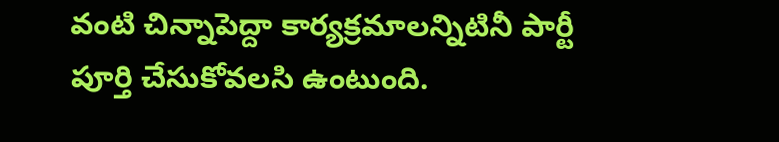వంటి చిన్నాపెద్దా కార్యక్రమాలన్నిటినీ పార్టీ పూర్తి చేసుకోవలసి ఉంటుంది.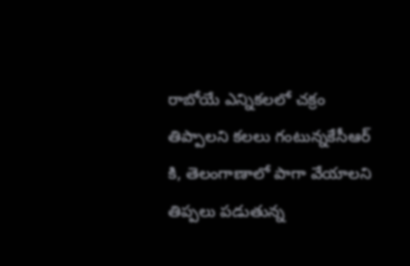రాబోయే ఎన్నికలలో చక్రం తిప్పాలని కలలు గంటున్నకేసీఆర్ కి, తెలంగాణాలో పాగా వేయాలని తిప్పలు పడుతున్న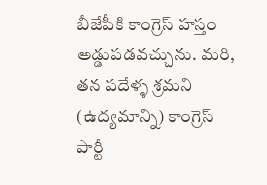బీజేపీకి కాంగ్రెస్ హస్తం అడ్డుపడవచ్చును. మరి, తన పదేళ్ళ శ్రమని (ఉద్యమాన్ని) కాంగ్రెస్ పార్టీ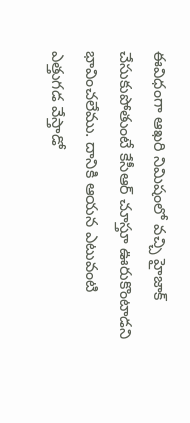ఈవిధంగా ఆఖరి నిమిషంలో వచ్చి హైజాక్ చేసుకుపోతుంటే కేసీఆర్ చూస్తూ ఊరుకొంటాడని భావించలేము. దానికి ఆయన ఎటువంటి ఎత్తుగడ వేస్తాడో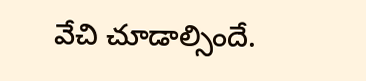వేచి చూడాల్సిందే.